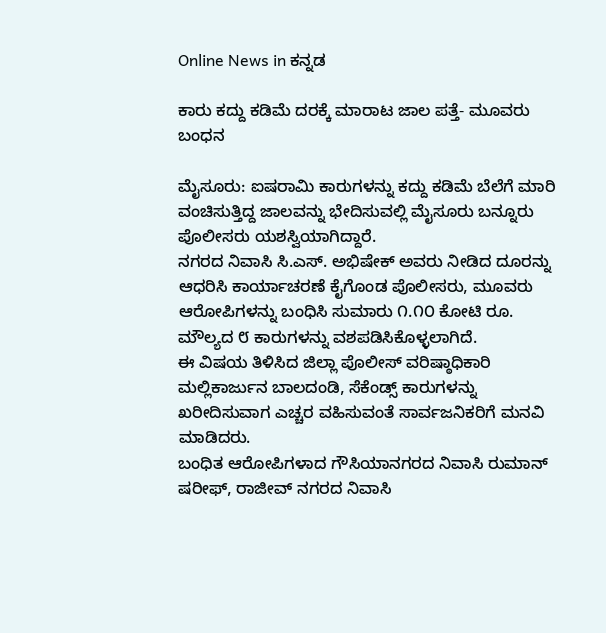Online News in ಕನ್ನಡ

ಕಾರು ಕದ್ದು ಕಡಿಮೆ ದರಕ್ಕೆ ಮಾರಾಟ ಜಾಲ ಪತ್ತೆ- ಮೂವರು ಬಂಧನ

ಮೈಸೂರು: ಐಷರಾಮಿ ಕಾರುಗಳನ್ನು ಕದ್ದು ಕಡಿಮೆ ಬೆಲೆಗೆ ಮಾರಿ ವಂಚಿಸುತ್ತಿದ್ದ ಜಾಲವನ್ನು ಭೇದಿಸುವಲ್ಲಿ ಮೈಸೂರು ಬನ್ನೂರು ಪೊಲೀಸರು ಯಶಸ್ವಿಯಾಗಿದ್ದಾರೆ.
ನಗರದ ನಿವಾಸಿ ಸಿ.ಎಸ್. ಅಭಿಷೇಕ್‌ ಅವರು ನೀಡಿದ ದೂರನ್ನು ಆಧರಿಸಿ ಕಾರ್ಯಾಚರಣೆ ಕೈಗೊಂಡ ಪೊಲೀಸರು, ಮೂವರು ಆರೋಪಿಗಳನ್ನು ಬಂಧಿಸಿ ಸುಮಾರು ೧.೧೦ ಕೋಟಿ ರೂ. ಮೌಲ್ಯದ ೮ ಕಾರುಗಳನ್ನು ವಶಪಡಿಸಿಕೊಳ್ಳಲಾಗಿದೆ.
ಈ ವಿಷಯ ತಿಳಿಸಿದ ಜಿಲ್ಲಾ ಪೊಲೀಸ್‌ ವರಿಷ್ಠಾಧಿಕಾರಿ ಮಲ್ಲಿಕಾರ್ಜುನ ಬಾಲದಂಡಿ, ಸೆಕೆಂಡ್ಸ್‌ ಕಾರುಗಳನ್ನು ಖರೀದಿಸುವಾಗ ಎಚ್ಚರ ವಹಿಸುವಂತೆ ಸಾರ್ವಜನಿಕರಿಗೆ ಮನವಿ ಮಾಡಿದರು.
ಬಂಧಿತ ಆರೋಪಿಗಳಾದ ಗೌಸಿಯಾನಗರದ ನಿವಾಸಿ ರುಮಾನ್‌ ಷರೀಫ್‌, ರಾಜೀವ್‌ ನಗರದ ನಿವಾಸಿ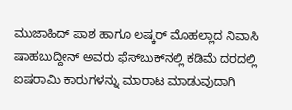ಮುಜಾಹಿದ್‌ ಪಾಶ ಹಾಗೂ ಲಷ್ಕರ್‌ ಮೊಹಲ್ಲಾದ ನಿವಾಸಿ ಷಾಹಬುದ್ದೀನ್‌ ಅವರು ಫೆಸ್‌ಬುಕ್‌ನಲ್ಲಿ ಕಡಿಮೆ ದರದಲ್ಲಿ ಐಷರಾಮಿ ಕಾರುಗಳನ್ನು ಮಾರಾಟ ಮಾಡುವುದಾಗಿ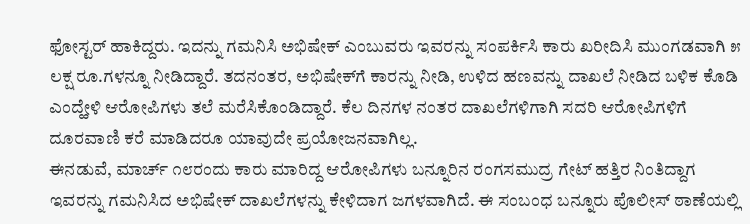ಫೋಸ್ಟರ್‌ ಹಾಕಿದ್ದರು. ಇದನ್ನು ಗಮನಿಸಿ ಅಭಿಷೇಕ್‌ ಎಂಬುವರು ಇವರನ್ನು ಸಂಪರ್ಕಿಸಿ ಕಾರು ಖರೀದಿಸಿ ಮುಂಗಡವಾಗಿ ೫ ಲಕ್ಷ ರೂ.ಗಳನ್ನೂ ನೀಡಿದ್ದಾರೆ. ತದನಂತರ, ಅಭಿಷೇಕ್‌ಗೆ ಕಾರನ್ನು ನೀಡಿ, ಉಳಿದ ಹಣವನ್ನು ದಾಖಲೆ ನೀಡಿದ ಬಳಿಕ ಕೊಡಿ ಎಂದ್ಹೇಳಿ ಆರೋಪಿಗಳು ತಲೆ ಮರೆಸಿಕೊಂಡಿದ್ದಾರೆ. ಕೆಲ ದಿನಗಳ ನಂತರ ದಾಖಲೆಗಳಿಗಾಗಿ ಸದರಿ ಆರೋಪಿಗಳಿಗೆ ದೂರವಾಣಿ ಕರೆ ಮಾಡಿದರೂ ಯಾವುದೇ ಪ್ರಯೋಜನವಾಗಿಲ್ಲ.
ಈನಡುವೆ, ಮಾರ್ಚ್‌ ೧೮ರಂದು ಕಾರು ಮಾರಿದ್ದ ಆರೋಪಿಗಳು ಬನ್ನೂರಿನ ರಂಗಸಮುದ್ರ ಗೇಟ್‌ ಹತ್ತಿರ ನಿಂತಿದ್ದಾಗ ಇವರನ್ನು ಗಮನಿಸಿದ ಅಭಿಷೇಕ್‌ ದಾಖಲೆಗಳನ್ನು ಕೇಳಿದಾಗ ಜಗಳವಾಗಿದೆ. ಈ ಸಂಬಂಧ ಬನ್ನೂರು ಪೊಲೀಸ್‌ ಠಾಣೆಯಲ್ಲಿ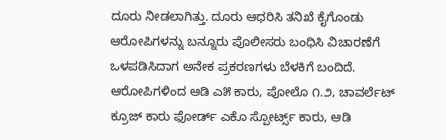ದೂರು ನೀಡಲಾಗಿತ್ತು. ದೂರು ಆಧರಿಸಿ ತನಿಖೆ ಕೈಗೊಂಡು ಆರೋಪಿಗಳನ್ನು ಬನ್ನೂರು ಪೊಲೀಸರು ಬಂಧಿಸಿ ವಿಚಾರಣೆಗೆ ಒಳಪಡಿಸಿದಾಗ ಅನೇಕ ಪ್ರಕರಣಗಳು ಬೆಳಕಿಗೆ ಬಂದಿದೆ.
ಆರೋಪಿಗಳಿಂದ ಆಡಿ ಎ೫ ಕಾರು, ಪೋಲೊ ೧.೨, ಚಾವರ್ಲೆಟ್‌ ಕ್ರೂಜ್‌ ಕಾರು ಫೋರ್ಡ್‌ ಎಕೊ ಸ್ಪೋರ್ಟ್ಸ್‌ ಕಾರು, ಆಡಿ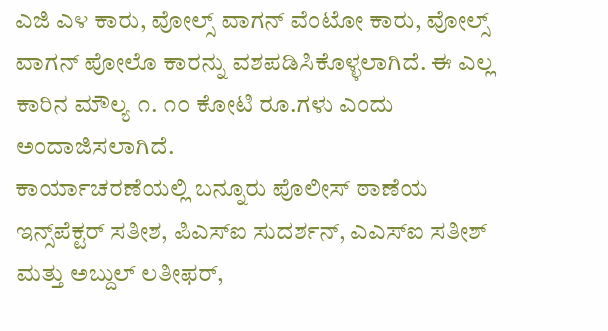ಎಜಿ ಎ೪ ಕಾರು, ವೋಲ್ಸ್‌ ವಾಗನ್‌ ವೆಂಟೋ ಕಾರು, ವೋಲ್ಸ್‌ ವಾಗನ್‌ ಪೋಲೊ ಕಾರನ್ನು ವಶಪಡಿಸಿಕೊಳ್ಳಲಾಗಿದೆ. ಈ ಎಲ್ಲ ಕಾರಿನ ಮೌಲ್ಯ ೧. ೧೦ ಕೋಟಿ ರೂ.ಗಳು ಎಂದು ಅಂದಾಜಿಸಲಾಗಿದೆ.
ಕಾರ್ಯಾಚರಣೆಯಲ್ಲಿ ಬನ್ನೂರು ಪೊಲೀಸ್‌ ಠಾಣೆಯ ಇನ್ಸ್‌ಪೆಕ್ಟರ್‌ ಸತೀಶ, ಪಿಎಸ್‌ಐ ಸುದರ್ಶನ್‌, ಎಎಸ್‌ಐ ಸತೀಶ್‌ ಮತ್ತು ಅಬ್ದುಲ್‌ ಲತೀಫರ್‌,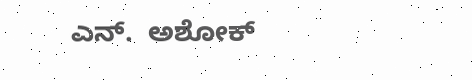ಎನ್.  ಅಶೋಕ್‌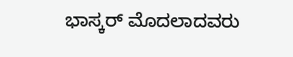ಭಾಸ್ಕರ್‌ ಮೊದಲಾದವರು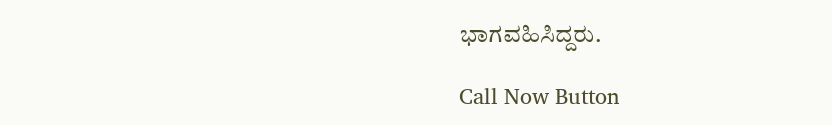ಭಾಗವಹಿಸಿದ್ದರು.

Call Now Button